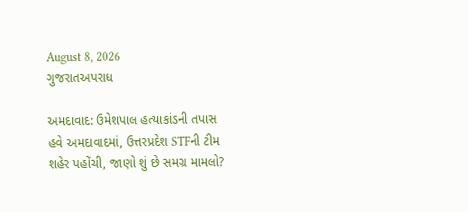August 8, 2026
ગુજરાતઅપરાધ

અમદાવાદ: ઉમેશપાલ હત્યાકાંડની તપાસ હવે અમદાવાદમાં, ઉત્તરપ્રદેશ STFની ટીમ શહેર પહોંચી, જાણો શું છે સમગ્ર મામલો?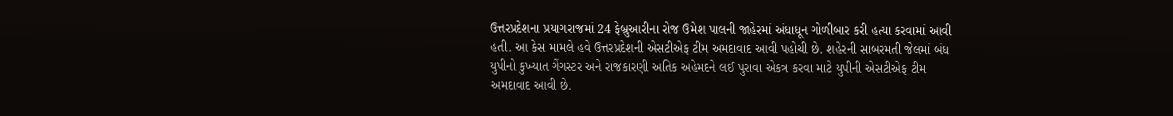ઉત્તરપ્રદેશના પ્રયાગરાજમાં 24 ફેબ્રુઆરીના રોજ ઉમેશ પાલની જાહેરમાં અંધાધૂન ગોળીબાર કરી હત્યા કરવામાં આવી હતી. આ કેસ મામલે હવે ઉત્તરપ્રદેશની એસટીએફ ટીમ અમદાવાદ આવી પહોચી છે. શહેરની સાબરમતી જેલમાં બંધ યુપીનો કુખ્યાત ગેંગસ્ટર અને રાજકારણી અતિક અહેમદને લઈ પુરાવા એકત્ર કરવા માટે યુપીની એસટીએફ ટીમ અમદાવાદ આવી છે.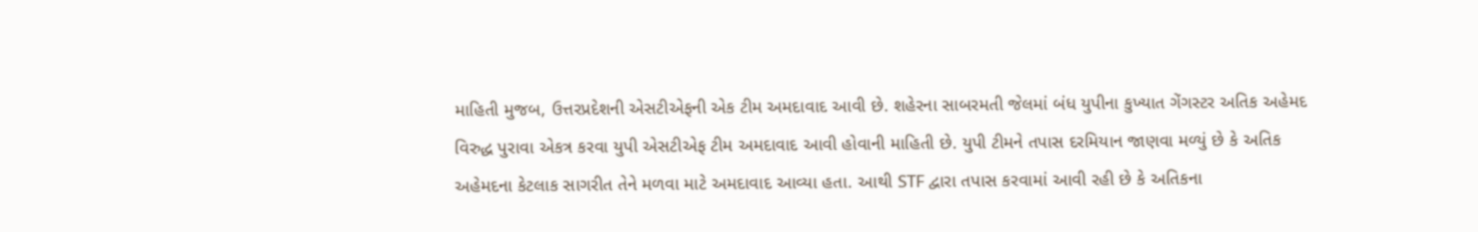માહિતી મુજબ, ઉત્તરપ્રદેશની એસટીએફની એક ટીમ અમદાવાદ આવી છે. શહેરના સાબરમતી જેલમાં બંધ યુપીના કુખ્યાત ગેંગસ્ટર અતિક અહેમદ વિરુદ્ધ પુરાવા એકત્ર કરવા યુપી એસટીએફ ટીમ અમદાવાદ આવી હોવાની માહિતી છે. યુપી ટીમને તપાસ દરમિયાન જાણવા મળ્યું છે કે અતિક અહેમદના કેટલાક સાગરીત તેને મળવા માટે અમદાવાદ આવ્યા હતા. આથી STF દ્વારા તપાસ કરવામાં આવી રહી છે કે અતિકના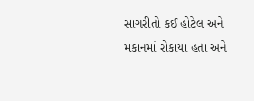સાગરીતો કઈ હોટેલ અને મકાનમાં રોકાયા હતા અને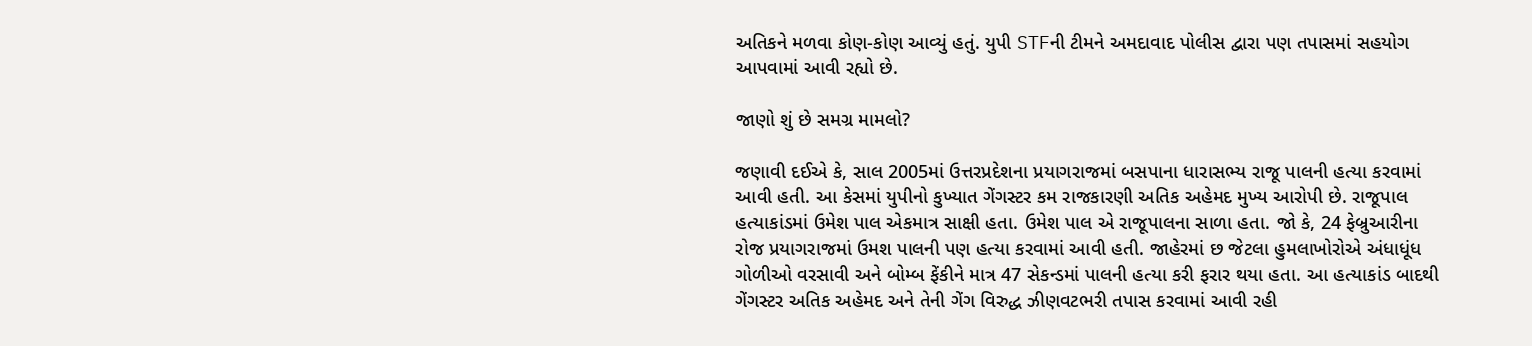અતિકને મળવા કોણ-કોણ આવ્યું હતું. યુપી STFની ટીમને અમદાવાદ પોલીસ દ્વારા પણ તપાસમાં સહયોગ આપવામાં આવી રહ્યો છે.

જાણો શું છે સમગ્ર મામલો?

જણાવી દઈએ કે, સાલ 2005માં ઉત્તરપ્રદેશના પ્રયાગરાજમાં બસપાના ધારાસભ્ય રાજૂ પાલની હત્યા કરવામાં આવી હતી. આ કેસમાં યુપીનો કુખ્યાત ગેંગસ્ટર કમ રાજકારણી અતિક અહેમદ મુખ્ય આરોપી છે. રાજૂપાલ હત્યાકાંડમાં ઉમેશ પાલ એકમાત્ર સાક્ષી હતા. ઉમેશ પાલ એ રાજૂપાલના સાળા હતા. જો કે, 24 ફેબ્રુઆરીના રોજ પ્રયાગરાજમાં ઉમશ પાલની પણ હત્યા કરવામાં આવી હતી. જાહેરમાં છ જેટલા હુમલાખોરોએ અંધાધૂંધ ગોળીઓ વરસાવી અને બોમ્બ ફેંકીને માત્ર 47 સેકન્ડમાં પાલની હત્યા કરી ફરાર થયા હતા. આ હત્યાકાંડ બાદથી ગેંગસ્ટર અતિક અહેમદ અને તેની ગેંગ વિરુદ્ધ ઝીણવટભરી તપાસ કરવામાં આવી રહી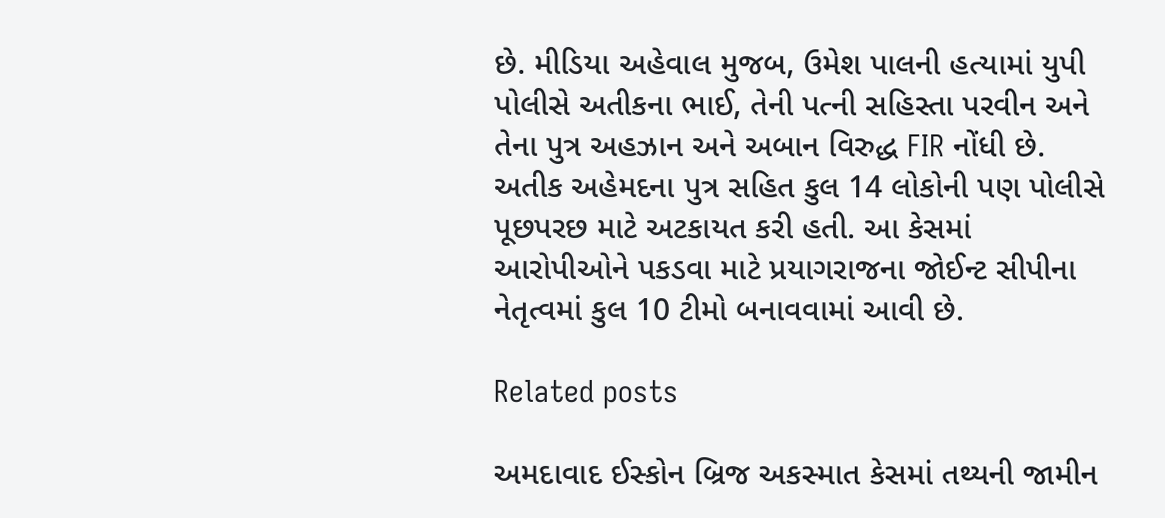છે. મીડિયા અહેવાલ મુજબ, ઉમેશ પાલની હત્યામાં યુપી પોલીસે અતીકના ભાઈ, તેની પત્ની સહિસ્તા પરવીન અને તેના પુત્ર અહઝાન અને અબાન વિરુદ્ધ FIR નોંધી છે. અતીક અહેમદના પુત્ર સહિત કુલ 14 લોકોની પણ પોલીસે પૂછપરછ માટે અટકાયત કરી હતી. આ કેસમાં આરોપીઓને પકડવા માટે પ્રયાગરાજના જોઈન્ટ સીપીના નેતૃત્વમાં કુલ 10 ટીમો બનાવવામાં આવી છે.

Related posts

અમદાવાદ ઈસ્કોન બ્રિજ અકસ્માત કેસમાં તથ્યની જામીન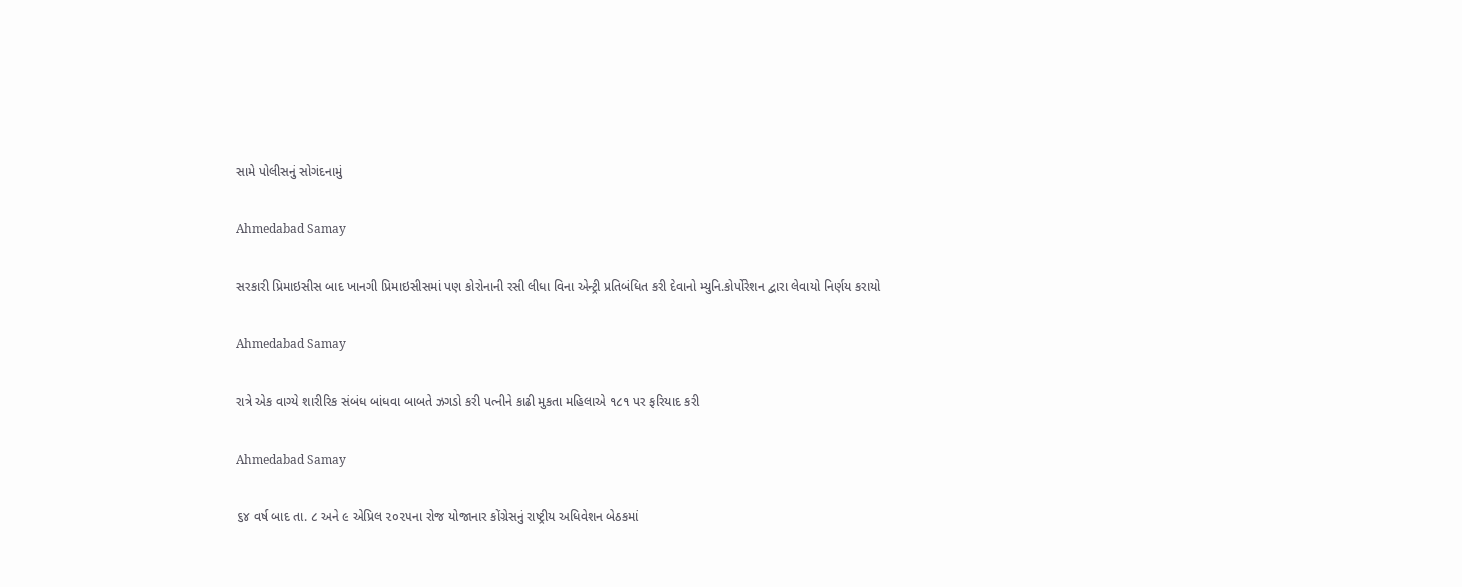સામે પોલીસનું સોગંદનામું

Ahmedabad Samay

સરકારી પ્રિમાઇસીસ બાદ ખાનગી પ્રિમાઇસીસમાં પણ કોરોનાની રસી લીધા વિના એન્ટ્રી પ્રતિબંધિત કરી દેવાનો મ્યુનિ.કોર્પોરેશન દ્વારા લેવાયો નિર્ણય કરાયો

Ahmedabad Samay

રાત્રે એક વાગ્યે શારીરિક સંબંધ બાંધવા બાબતે ઝગડો કરી પત્નીને કાઢી મુકતા મહિલાએ ૧૮૧ પર ફરિયાદ કરી

Ahmedabad Samay

૬૪ વર્ષ બાદ તા. ૮ અને ૯ એપ્રિલ ૨૦૨૫ના રોજ યોજાનાર કોંગ્રેસનું રાષ્‍ટ્રીય અધિવેશન બેઠકમાં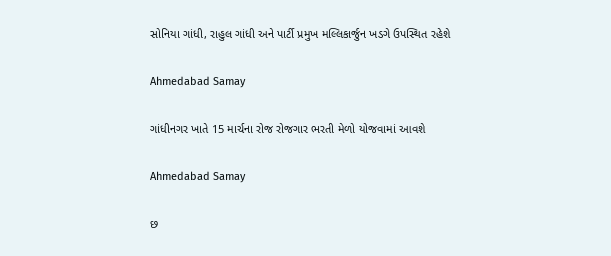સોનિયા ગાંધી, રાહુલ ગાંધી અને પાર્ટી પ્રમુખ મલ્લિકાર્જુન ખડગે ઉપસ્થિત રહેશે

Ahmedabad Samay

ગાંધીનગર ખાતે 15 માર્ચના રોજ રોજગાર ભરતી મેળો યોજવામાં આવશે

Ahmedabad Samay

છ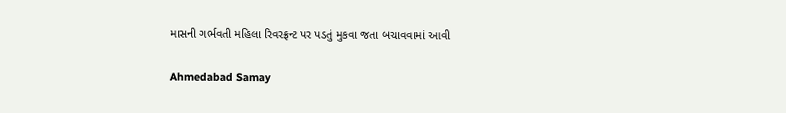માસની ગર્ભવતી મહિલા રિવરફ્રન્ટ પર પડતું મુકવા જતા બચાવવામાં આવી

Ahmedabad Samay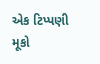એક ટિપ્પણી મૂકો